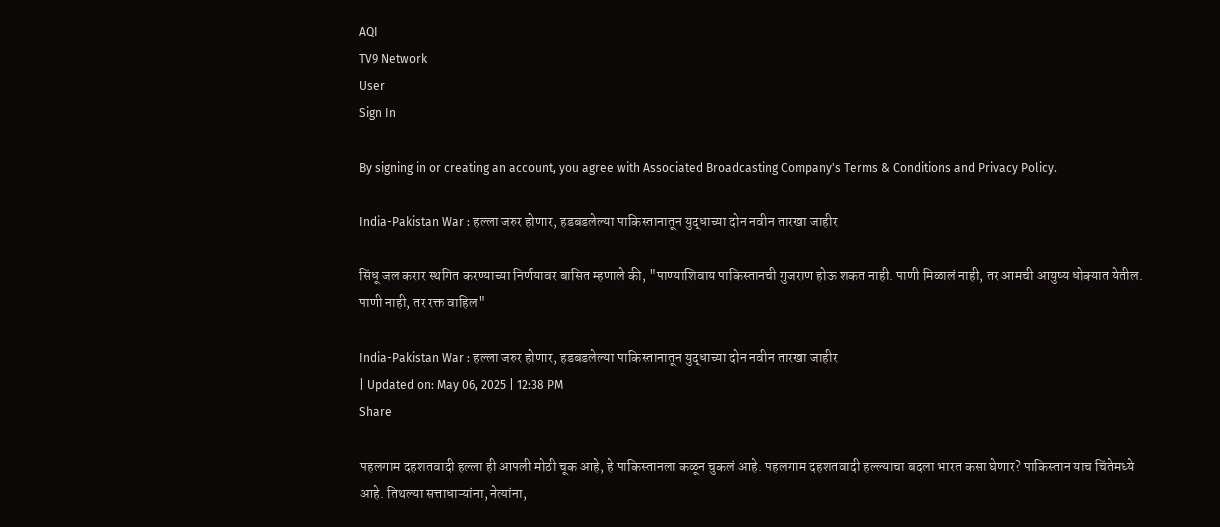AQI
TV9 Network
User
Sign In

By signing in or creating an account, you agree with Associated Broadcasting Company's Terms & Conditions and Privacy Policy.

India-Pakistan War : हल्ला जरुर होणार, हडबडलेल्या पाकिस्तानातून युद्धाच्या दोन नवीन तारखा जाहीर

सिंधू जल करार स्थगित करण्याच्या निर्णयावर बासित म्हणाले की, "पाण्याशिवाय पाकिस्तानची गुजराण होऊ शकत नाही. पाणी मिळालं नाही, तर आमची आयुष्य धोक्यात येतील. पाणी नाही, तर रक्त वाहिल"

India-Pakistan War : हल्ला जरुर होणार, हडबडलेल्या पाकिस्तानातून युद्धाच्या दोन नवीन तारखा जाहीर
| Updated on: May 06, 2025 | 12:38 PM
Share

पहलगाम दहशतवादी हल्ला ही आपली मोठी चूक आहे, हे पाकिस्तानला कळून चुकलं आहे. पहलगाम दहशतवादी हल्ल्याचा बदला भारत कसा घेणार? पाकिस्तान याच चिंतेमध्ये आहे. तिथल्या सत्ताधाऱ्यांना, नेत्यांना,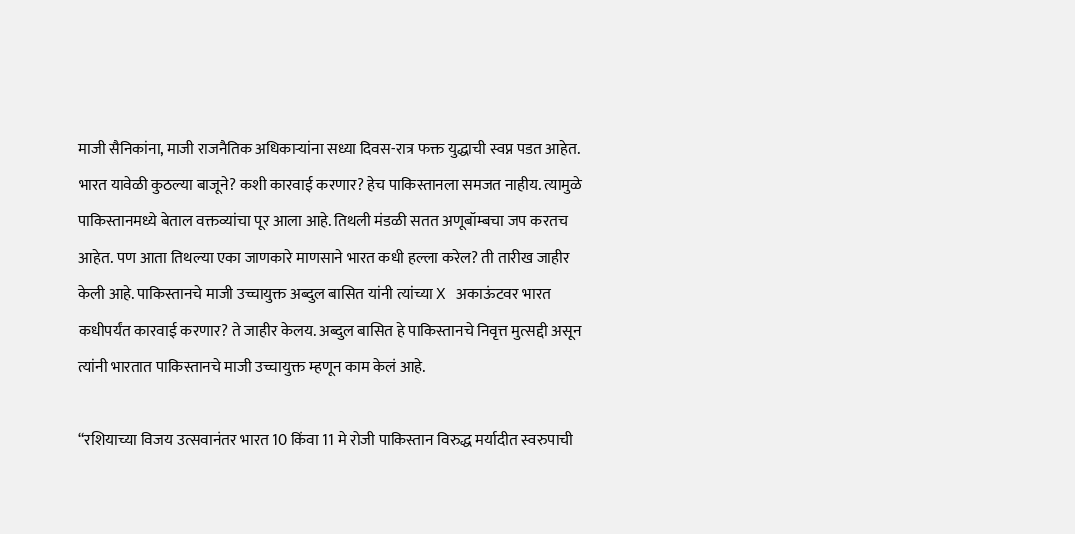माजी सैनिकांना, माजी राजनैतिक अधिकाऱ्यांना सध्या दिवस-रात्र फक्त युद्धाची स्वप्न पडत आहेत. भारत यावेळी कुठल्या बाजूने? कशी कारवाई करणार? हेच पाकिस्तानला समजत नाहीय. त्यामुळे पाकिस्तानमध्ये बेताल वक्तव्यांचा पूर आला आहे. तिथली मंडळी सतत अणूबॉम्बचा जप करतच आहेत. पण आता तिथल्या एका जाणकारे माणसाने भारत कधी हल्ला करेल? ती तारीख जाहीर केली आहे. पाकिस्तानचे माजी उच्चायुक्त अब्दुल बासित यांनी त्यांच्या X अकाऊंटवर भारत कधीपर्यंत कारवाई करणार? ते जाहीर केलय. अब्दुल बासित हे पाकिस्तानचे निवृत्त मुत्सद्दी असून त्यांनी भारतात पाकिस्तानचे माजी उच्चायुक्त म्हणून काम केलं आहे.

“रशियाच्या विजय उत्सवानंतर भारत 10 किंवा 11 मे रोजी पाकिस्तान विरुद्ध मर्यादीत स्वरुपाची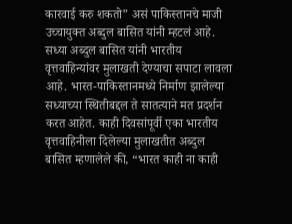कारवाई करु शकतो” असं पाकिस्तानचे माजी उच्चायुक्त अब्दुल बासित यांनी म्हटलं आहे. सध्या अब्दुल बासित यांनी भारतीय वृत्तवाहिन्यांवर मुलाखती देण्याचा सपाटा लावला आहे. भारत-पाकिस्तानमध्ये निर्माण झालेल्या सध्याच्या स्थितीबद्दल ते सातत्याने मत प्रदर्शन करत आहेत. काही दिवसांपूर्वी एका भारतीय वृत्तवाहिनीला दिलेल्या मुलाखतीत अब्दुल बासित म्हणालेले की, “भारत काही ना काही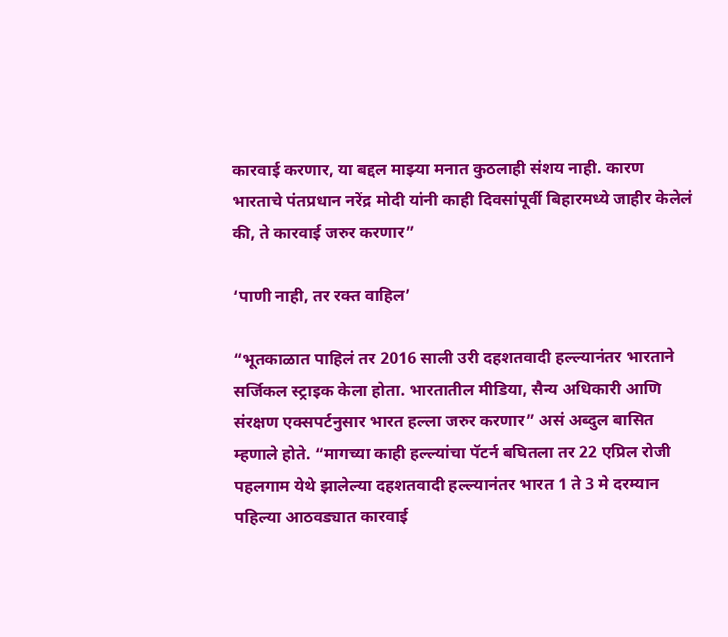कारवाई करणार, या बद्दल माझ्या मनात कुठलाही संशय नाही. कारण भारताचे पंतप्रधान नरेंद्र मोदी यांनी काही दिवसांपूर्वी बिहारमध्ये जाहीर केलेलं की, ते कारवाई जरुर करणार”

‘पाणी नाही, तर रक्त वाहिल’

“भूतकाळात पाहिलं तर 2016 साली उरी दहशतवादी हल्ल्यानंतर भारताने सर्जिकल स्ट्राइक केला होता. भारतातील मीडिया, सैन्य अधिकारी आणि संरक्षण एक्सपर्टनुसार भारत हल्ला जरुर करणार” असं अब्दुल बासित म्हणाले होते. “मागच्या काही हल्ल्यांचा पॅटर्न बघितला तर 22 एप्रिल रोजी पहलगाम येथे झालेल्या दहशतवादी हल्ल्यानंतर भारत 1 ते 3 मे दरम्यान पहिल्या आठवड्यात कारवाई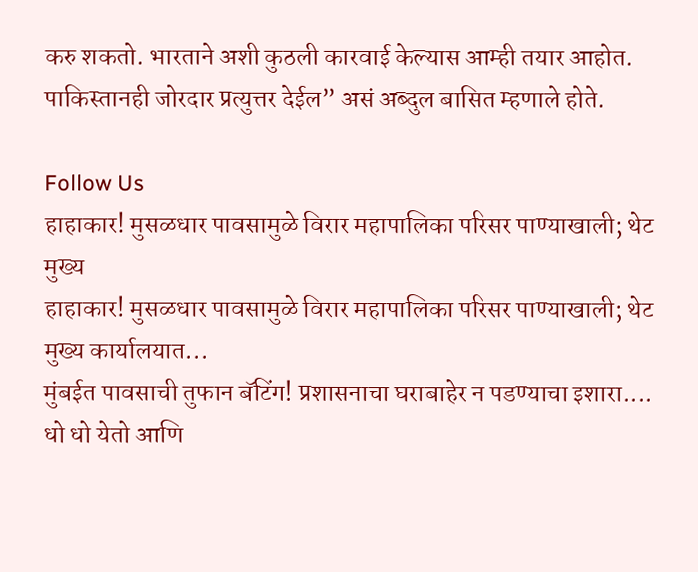करु शकतो. भारताने अशी कुठली कारवाई केल्यास आम्ही तयार आहोत. पाकिस्तानही जोरदार प्रत्युत्तर देईल” असं अब्दुल बासित म्हणाले होते.

Follow Us
हाहाकार! मुसळधार पावसामुळे विरार महापालिका परिसर पाण्याखाली; थेट मुख्य
हाहाकार! मुसळधार पावसामुळे विरार महापालिका परिसर पाण्याखाली; थेट मुख्य कार्यालयात...
मुंबईत पावसाची तुफान बॅटिंग! प्रशासनाचा घराबाहेर न पडण्याचा इशारा....
धो धो येतो आणि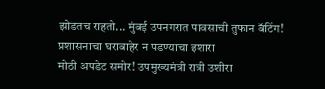झोडतच राहतो... मुंबई उपनगरात पावसाची तुफान बॅटिंग! प्रशासनाचा घराबाहेर न पडण्याचा इशारा
मोठी अपडेट समोर! उपमुख्यमंत्री रात्री उशीरा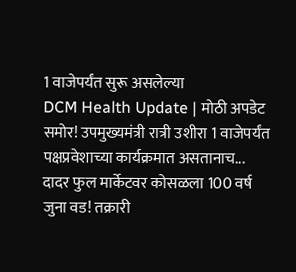1 वाजेपर्यंत सुरू असलेल्या
DCM Health Update | मोठी अपडेट समोर! उपमुख्यमंत्री रात्री उशीरा 1 वाजेपर्यंत पक्षप्रवेशाच्या कार्यक्रमात असतानाच...
दादर फुल मार्केटवर कोसळला 100 वर्ष जुना वड! तक्रारी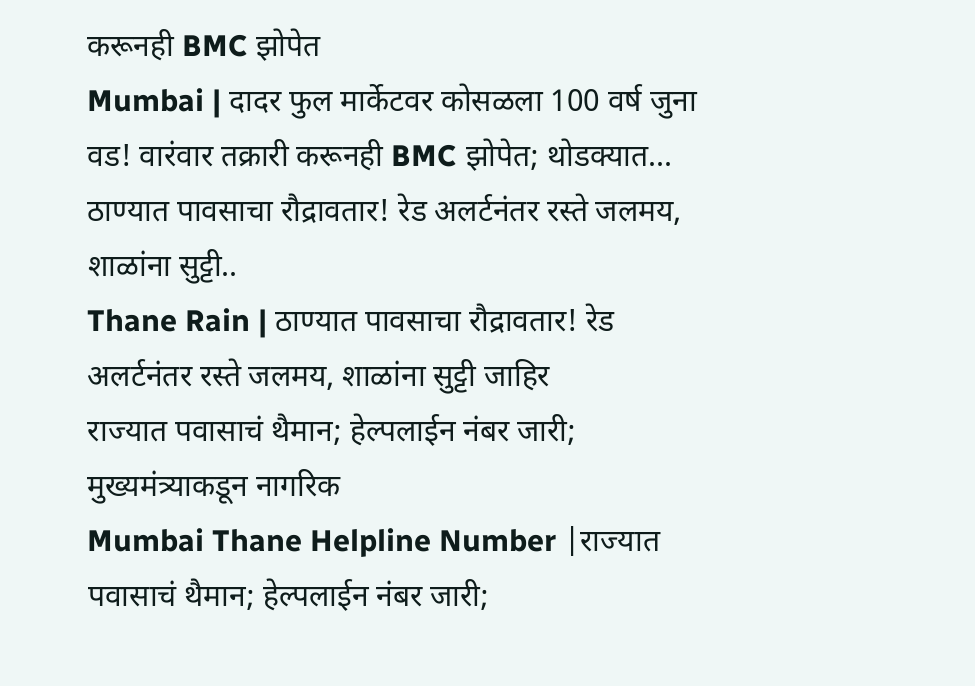करूनही BMC झोपेत
Mumbai | दादर फुल मार्केटवर कोसळला 100 वर्ष जुना वड! वारंवार तक्रारी करूनही BMC झोपेत; थोडक्यात...
ठाण्यात पावसाचा रौद्रावतार! रेड अलर्टनंतर रस्ते जलमय, शाळांना सुट्टी..
Thane Rain | ठाण्यात पावसाचा रौद्रावतार! रेड अलर्टनंतर रस्ते जलमय, शाळांना सुट्टी जाहिर
राज्यात पवासाचं थैमान; हेल्पलाईन नंबर जारी; मुख्यमंत्र्याकडून नागरिक
Mumbai Thane Helpline Number |राज्यात पवासाचं थैमान; हेल्पलाईन नंबर जारी;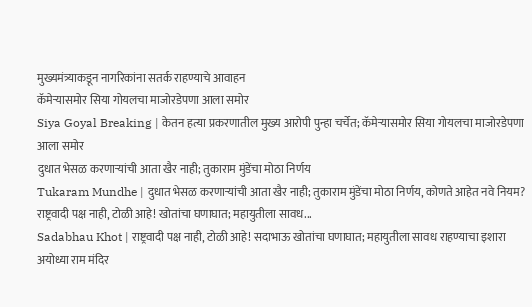मुख्यमंत्र्याकडून नागरिकांना सतर्क राहण्याचे आवाहन
कॅमेऱ्यासमोर सिया गोयलचा माजोरडेपणा आला समोर
Siya Goyal Breaking | केतन हत्या प्रकरणातील मुख्य आरोपी पुन्हा चर्चेत; कॅमेऱ्यासमोर सिया गोयलचा माजोरडेपणा आला समोर
दुधात भेसळ करणाऱ्यांची आता खैर नाही; तुकाराम मुंडेंचा मोठा निर्णय
Tukaram Mundhe | दुधात भेसळ करणाऱ्यांची आता खैर नाही; तुकाराम मुंडेंचा मोठा निर्णय, कोणते आहेत नवे नियम?
राष्ट्रवादी पक्ष नाही, टोळी आहे! खोतांचा घणाघात; महायुतीला सावध...
Sadabhau Khot | राष्ट्रवादी पक्ष नाही, टोळी आहे! सदाभाऊ खोतांचा घणाघात; महायुतीला सावध राहण्याचा इशारा
अयोध्या राम मंदिर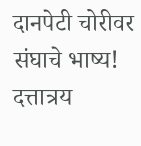दानपेटी चोरीवर संघाचे भाष्य! दत्तात्रय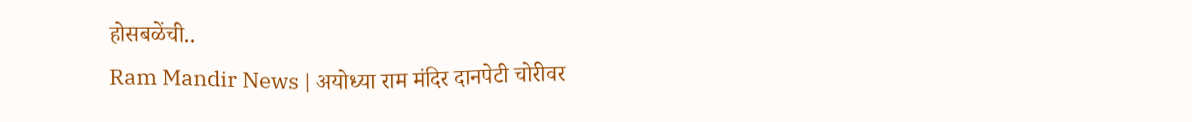होसबळेंची..
Ram Mandir News | अयोध्या राम मंदिर दानपेटी चोरीवर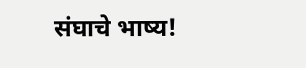संघाचे भाष्य!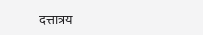दत्तात्रय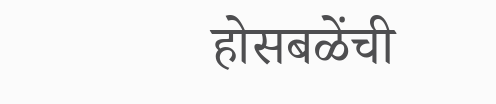होसबळेंची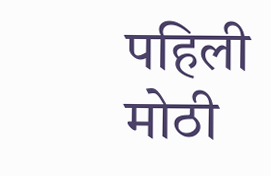पहिली मोठी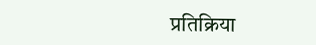प्रतिक्रिया